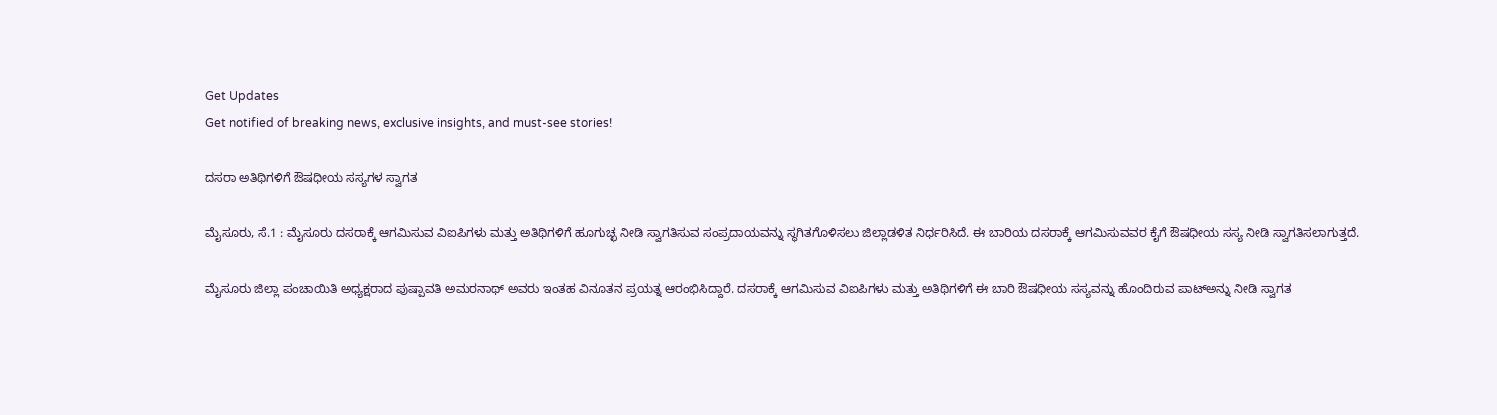Get Updates
Get notified of breaking news, exclusive insights, and must-see stories!

ದಸರಾ ಅತಿಥಿಗಳಿಗೆ ಔಷಧೀಯ ಸಸ್ಯಗಳ ಸ್ವಾಗತ

ಮೈಸೂರು, ಸೆ.1 : ಮೈಸೂರು ದಸರಾಕ್ಕೆ ಆಗಮಿಸುವ ವಿಐಪಿಗಳು ಮತ್ತು ಅತಿಥಿಗಳಿಗೆ ಹೂಗುಚ್ಛ ನೀಡಿ ಸ್ವಾಗತಿಸುವ ಸಂಪ್ರದಾಯವನ್ನು ಸ್ಥಗಿತಗೊಳಿಸಲು ಜಿಲ್ಲಾಡಳಿತ ನಿರ್ಧರಿಸಿದೆ. ಈ ಬಾರಿಯ ದಸರಾಕ್ಕೆ ಆಗಮಿಸುವವರ ಕೈಗೆ ಔಷಧೀಯ ಸಸ್ಯ ನೀಡಿ ಸ್ವಾಗತಿಸಲಾಗುತ್ತದೆ.

ಮೈಸೂರು ಜಿಲ್ಲಾ ಪಂಚಾಯಿತಿ ಅಧ್ಯಕ್ಷರಾದ ಪುಷ್ಪಾವತಿ ಅಮರನಾಥ್ ಅವರು ಇಂತಹ ವಿನೂತನ ಪ್ರಯತ್ನ ಆರಂಭಿಸಿದ್ದಾರೆ. ದಸರಾಕ್ಕೆ ಆಗಮಿಸುವ ವಿಐಪಿಗಳು ಮತ್ತು ಅತಿಥಿಗಳಿಗೆ ಈ ಬಾರಿ ಔಷಧೀಯ ಸಸ್ಯವನ್ನು ಹೊಂದಿರುವ ಪಾಟ್‌ಅನ್ನು ನೀಡಿ ಸ್ವಾಗತ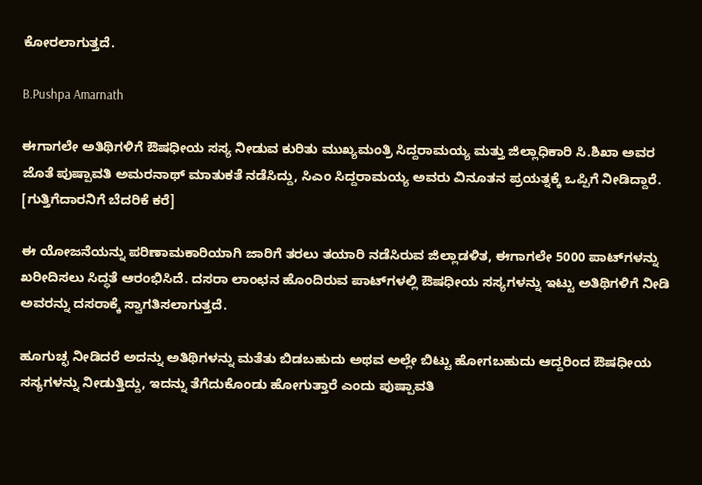ಕೋರಲಾಗುತ್ತದೆ.

B.Pushpa Amarnath

ಈಗಾಗಲೇ ಅತಿಥಿಗಳಿಗೆ ಔಷಧೀಯ ಸಸ್ಯ ನೀಡುವ ಕುರಿತು ಮುಖ್ಯಮಂತ್ರಿ ಸಿದ್ದರಾಮಯ್ಯ ಮತ್ತು ಜಿಲ್ಲಾಧಿಕಾರಿ ಸಿ.ಶಿಖಾ ಅವರ ಜೊತೆ ಪುಷ್ಪಾವತಿ ಅಮರನಾಥ್ ಮಾತುಕತೆ ನಡೆಸಿದ್ದು, ಸಿಎಂ ಸಿದ್ದರಾಮಯ್ಯ ಅವರು ವಿನೂತನ ಪ್ರಯತ್ನಕ್ಕೆ ಒಪ್ಪಿಗೆ ನೀಡಿದ್ದಾರೆ. [ಗುತ್ತಿಗೆದಾರನಿಗೆ ಬೆದರಿಕೆ ಕರೆ]

ಈ ಯೋಜನೆಯನ್ನು ಪರಿಣಾಮಕಾರಿಯಾಗಿ ಜಾರಿಗೆ ತರಲು ತಯಾರಿ ನಡೆಸಿರುವ ಜಿಲ್ಲಾಡಳಿತ, ಈಗಾಗಲೇ 5000 ಪಾಟ್‌ಗಳನ್ನು ಖರೀದಿಸಲು ಸಿದ್ಧತೆ ಆರಂಭಿಸಿದೆ. ದಸರಾ ಲಾಂಛನ ಹೊಂದಿರುವ ಪಾಟ್‌ಗಳಲ್ಲಿ ಔಷಧೀಯ ಸಸ್ಯಗಳನ್ನು ಇಟ್ಟು ಅತಿಥಿಗಳಿಗೆ ನೀಡಿ ಅವರನ್ನು ದಸರಾಕ್ಕೆ ಸ್ವಾಗತಿಸಲಾಗುತ್ತದೆ.

ಹೂಗುಚ್ಛ ನೀಡಿದರೆ ಅದನ್ನು ಅತಿಥಿಗಳನ್ನು ಮತೆತು ಬಿಡಬಹುದು ಅಥವ ಅಲ್ಲೇ ಬಿಟ್ಟು ಹೋಗಬಹುದು ಆದ್ದರಿಂದ ಔಷಧೀಯ ಸಸ್ಯಗಳನ್ನು ನೀಡುತ್ತಿದ್ದು, ಇದನ್ನು ತೆಗೆದುಕೊಂಡು ಹೋಗುತ್ತಾರೆ ಎಂದು ಪುಷ್ಪಾವತಿ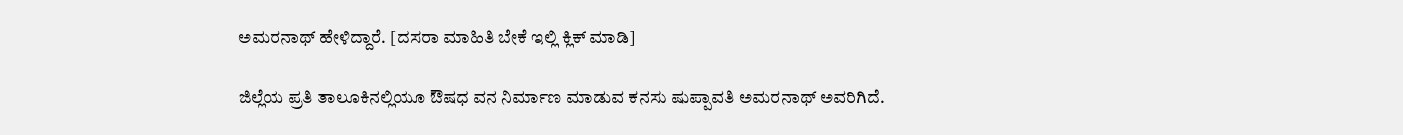ಅಮರನಾಥ್ ಹೇಳಿದ್ದಾರೆ. [ದಸರಾ ಮಾಹಿತಿ ಬೇಕೆ ಇಲ್ಲಿ ಕ್ಲಿಕ್ ಮಾಡಿ]

ಜಿಲ್ಲೆಯ ಪ್ರತಿ ತಾಲೂಕಿನಲ್ಲಿಯೂ ಔಷಧ ವನ ನಿರ್ಮಾಣ ಮಾಡುವ ಕನಸು ಷುಪ್ಪಾವತಿ ಅಮರನಾಥ್ ಅವರಿಗಿದೆ.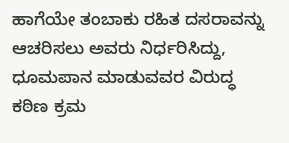ಹಾಗೆಯೇ ತಂಬಾಕು ರಹಿತ ದಸರಾವನ್ನು ಆಚರಿಸಲು ಅವರು ನಿರ್ಧರಿಸಿದ್ದು, ಧೂಮಪಾನ ಮಾಡುವವರ ವಿರುದ್ಧ ಕಠಿಣ ಕ್ರಮ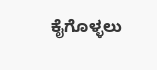ಕೈಗೊಳ್ಳಲು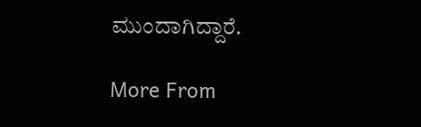ಮುಂದಾಗಿದ್ದಾರೆ.

More From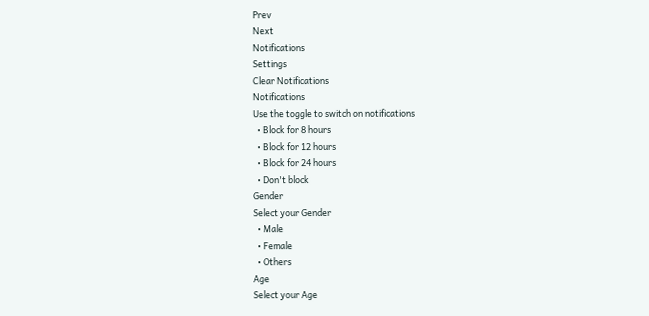Prev
Next
Notifications
Settings
Clear Notifications
Notifications
Use the toggle to switch on notifications
  • Block for 8 hours
  • Block for 12 hours
  • Block for 24 hours
  • Don't block
Gender
Select your Gender
  • Male
  • Female
  • Others
Age
Select your Age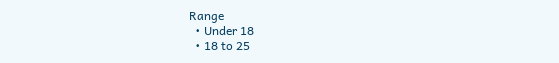Range
  • Under 18
  • 18 to 25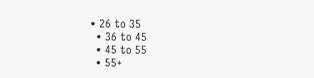• 26 to 35
  • 36 to 45
  • 45 to 55
  • 55+